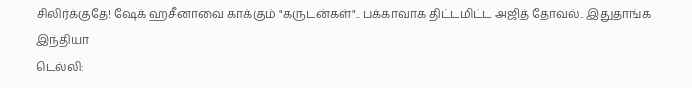சிலிர்க்குதே! ஷேக் ஹசீனாவை காக்கும் "கருடன்கள்".. பக்காவாக திட்டமிட்ட அஜித் தோவல்.. இதுதாங்க இந்தியா
டெல்லி: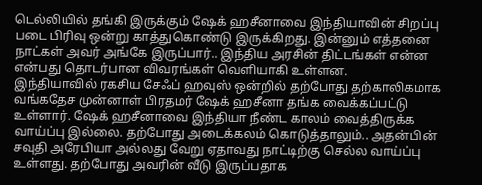டெல்லியில் தங்கி இருக்கும் ஷேக் ஹசீனாவை இந்தியாவின் சிறப்பு படை பிரிவு ஒன்று காத்துகொண்டு இருக்கிறது. இன்னும் எத்தனை நாட்கள் அவர் அங்கே இருப்பார்.. இந்திய அரசின் திட்டங்கள் என்ன என்பது தொடர்பான விவரங்கள் வெளியாகி உள்ளன.
இந்தியாவில் ரகசிய சேஃப் ஹவுஸ் ஒன்றில் தற்போது தற்காலிகமாக வங்கதேச முன்னாள் பிரதமர் ஷேக் ஹசீனா தங்க வைக்கப்பட்டு உள்ளார். ஷேக் ஹசீனாவை இந்தியா நீண்ட காலம் வைத்திருக்க வாய்ப்பு இல்லை. தற்போது அடைக்கலம் கொடுத்தாலும்.. அதன்பின் சவுதி அரேபியா அல்லது வேறு ஏதாவது நாட்டிற்கு செல்ல வாய்ப்பு உள்ளது. தற்போது அவரின் வீடு இருப்பதாக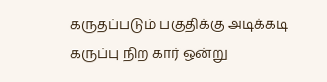கருதப்படும் பகுதிக்கு அடிக்கடி கருப்பு நிற கார் ஒன்று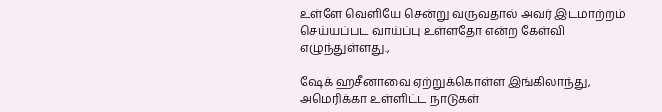உள்ளே வெளியே சென்று வருவதால் அவர் இடமாற்றம் செய்யப்பட வாய்ப்பு உள்ளதோ என்ற கேள்வி எழுந்துள்ளது.,

ஷேக் ஹசீனாவை ஏற்றுக்கொள்ள இங்கிலாந்து, அமெரிக்கா உள்ளிட்ட நாடுகள்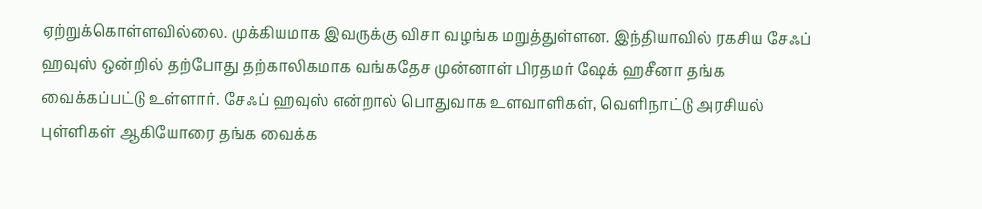ஏற்றுக்கொள்ளவில்லை. முக்கியமாக இவருக்கு விசா வழங்க மறுத்துள்ளன. இந்தியாவில் ரகசிய சேஃப் ஹவுஸ் ஒன்றில் தற்போது தற்காலிகமாக வங்கதேச முன்னாள் பிரதமர் ஷேக் ஹசீனா தங்க வைக்கப்பட்டு உள்ளார். சேஃப் ஹவுஸ் என்றால் பொதுவாக உளவாளிகள், வெளிநாட்டு அரசியல் புள்ளிகள் ஆகியோரை தங்க வைக்க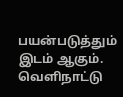பயன்படுத்தும் இடம் ஆகும்.
வெளிநாட்டு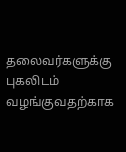தலைவர்களுக்கு புகலிடம் வழங்குவதற்காக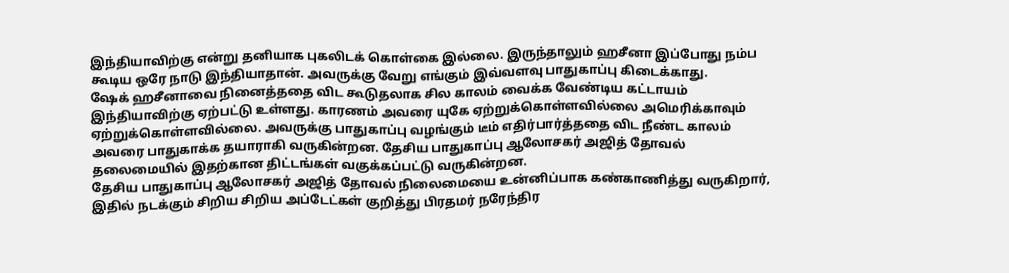இந்தியாவிற்கு என்று தனியாக புகலிடக் கொள்கை இல்லை. இருந்தாலும் ஹசீனா இப்போது நம்ப கூடிய ஒரே நாடு இந்தியாதான். அவருக்கு வேறு எங்கும் இவ்வளவு பாதுகாப்பு கிடைக்காது.
ஷேக் ஹசீனாவை நினைத்ததை விட கூடுதலாக சில காலம் வைக்க வேண்டிய கட்டாயம் இந்தியாவிற்கு ஏற்பட்டு உள்ளது. காரணம் அவரை யுகே ஏற்றுக்கொள்ளவில்லை அமெரிக்காவும் ஏற்றுக்கொள்ளவில்லை. அவருக்கு பாதுகாப்பு வழங்கும் டீம் எதிர்பார்த்ததை விட நீண்ட காலம் அவரை பாதுகாக்க தயாராகி வருகின்றன. தேசிய பாதுகாப்பு ஆலோசகர் அஜித் தோவல் தலைமையில் இதற்கான திட்டங்கள் வகுக்கப்பட்டு வருகின்றன.
தேசிய பாதுகாப்பு ஆலோசகர் அஜித் தோவல் நிலைமையை உன்னிப்பாக கண்காணித்து வருகிறார், இதில் நடக்கும் சிறிய சிறிய அப்டேட்கள் குறித்து பிரதமர் நரேந்திர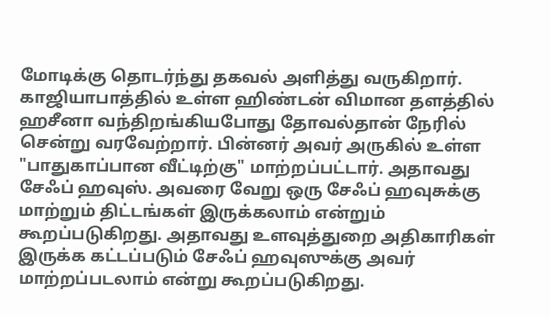மோடிக்கு தொடர்ந்து தகவல் அளித்து வருகிறார்.
காஜியாபாத்தில் உள்ள ஹிண்டன் விமான தளத்தில் ஹசீனா வந்திறங்கியபோது தோவல்தான் நேரில் சென்று வரவேற்றார். பின்னர் அவர் அருகில் உள்ள "பாதுகாப்பான வீட்டிற்கு" மாற்றப்பட்டார். அதாவது சேஃப் ஹவுஸ். அவரை வேறு ஒரு சேஃப் ஹவுசுக்கு மாற்றும் திட்டங்கள் இருக்கலாம் என்றும் கூறப்படுகிறது. அதாவது உளவுத்துறை அதிகாரிகள் இருக்க கட்டப்படும் சேஃப் ஹவுஸுக்கு அவர் மாற்றப்படலாம் என்று கூறப்படுகிறது.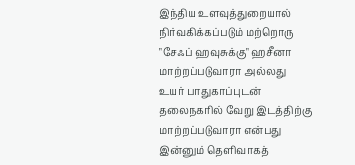இந்திய உளவுத்துறையால் நிர்வகிக்கப்படும் மற்றொரு "சேஃப் ஹவுசுக்கு" ஹசீனா மாற்றப்படுவாரா அல்லது உயர் பாதுகாப்புடன் தலைநகரில் வேறு இடத்திற்கு மாற்றப்படுவாரா என்பது இன்னும் தெளிவாகத்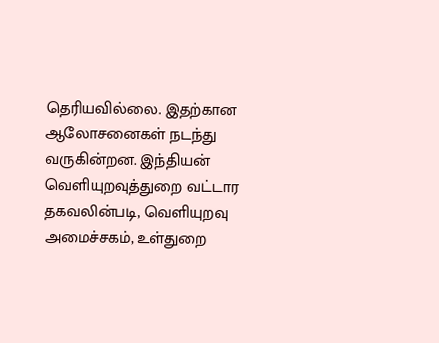தெரியவில்லை. இதற்கான ஆலோசனைகள் நடந்து வருகின்றன. இந்தியன் வெளியுறவுத்துறை வட்டார தகவலின்படி, வெளியுறவு அமைச்சகம், உள்துறை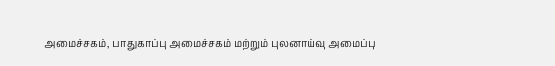அமைச்சகம், பாதுகாப்பு அமைச்சகம் மற்றும் புலனாய்வு அமைப்பு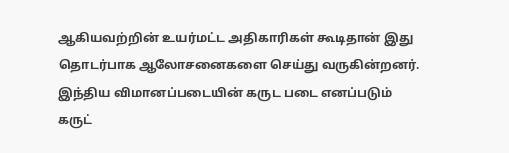ஆகியவற்றின் உயர்மட்ட அதிகாரிகள் கூடிதான் இது தொடர்பாக ஆலோசனைகளை செய்து வருகின்றனர்.
இந்திய விமானப்படையின் கருட படை எனப்படும் கருட்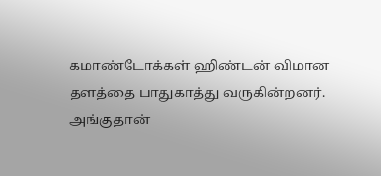கமாண்டோக்கள் ஹிண்டன் விமான தளத்தை பாதுகாத்து வருகின்றனர். அங்குதான்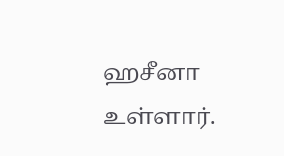ஹசீனா உள்ளார்.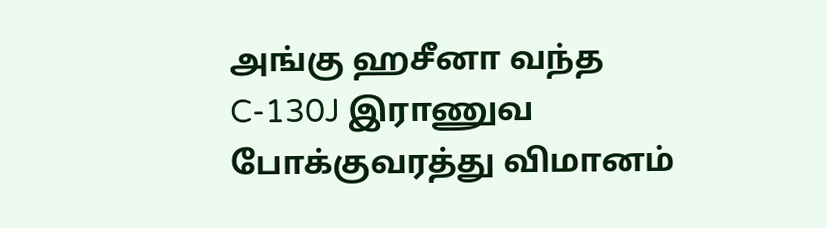அங்கு ஹசீனா வந்த C-130J இராணுவ போக்குவரத்து விமானம்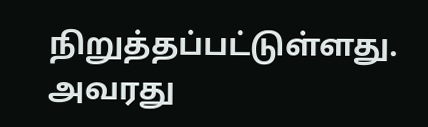நிறுத்தப்பட்டுள்ளது. அவரது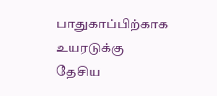பாதுகாப்பிற்காக உயரடுக்கு தேசிய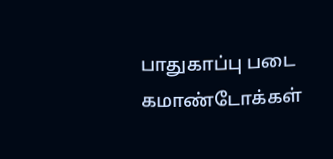பாதுகாப்பு படை கமாண்டோக்கள்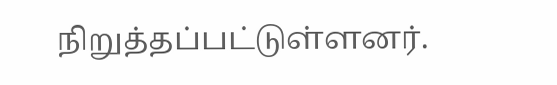நிறுத்தப்பட்டுள்ளனர்.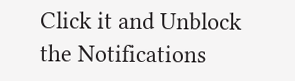Click it and Unblock the Notifications